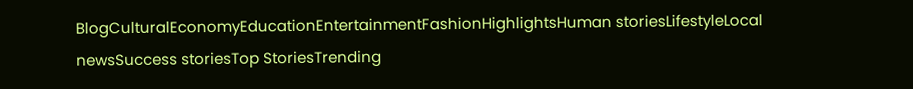BlogCulturalEconomyEducationEntertainmentFashionHighlightsHuman storiesLifestyleLocal newsSuccess storiesTop StoriesTrending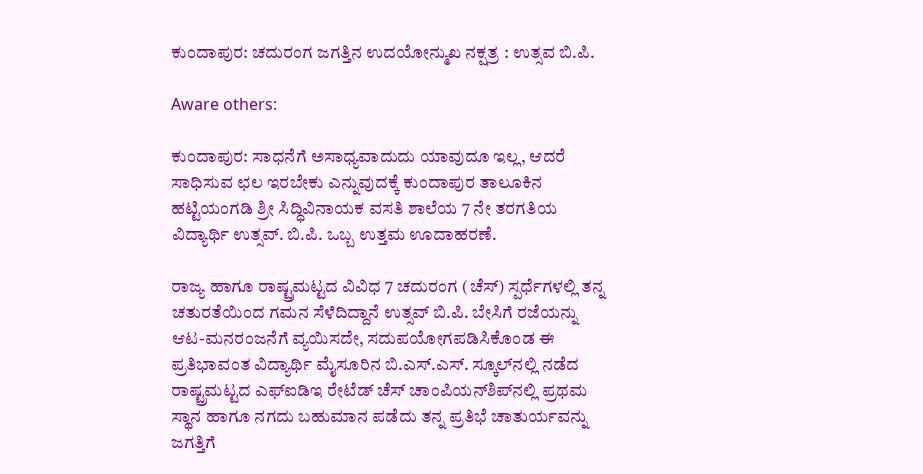ಕುಂದಾಪುರ: ಚದುರಂಗ ಜಗತ್ತಿನ ಉದಯೋನ್ಮುಖ ನಕ್ಷತ್ರ : ಉತ್ಸವ ಬಿ.ಪಿ.

Aware others:

ಕುಂದಾಪುರ: ಸಾಧನೆಗೆ ಅಸಾಧ್ಯವಾದುದು ಯಾವುದೂ ಇಲ್ಲ, ಆದರೆ ಸಾಧಿಸುವ ಛಲ ಇರಬೇಕು ಎನ್ನುವುದಕ್ಕೆ ಕುಂದಾಪುರ ತಾಲೂಕಿನ ಹಟ್ಟಿಯಂಗಡಿ ಶ್ರೀ ಸಿದ್ಧಿವಿನಾಯಕ ವಸತಿ ಶಾಲೆಯ 7 ನೇ ತರಗತಿಯ ವಿದ್ಯಾರ್ಥಿ ಉತ್ಸವ್. ಬಿ.ಪಿ. ಒಬ್ಬ ಉತ್ತಮ ಊದಾಹರಣೆ.

ರಾಜ್ಯ ಹಾಗೂ ರಾಷ್ಟ್ರಮಟ್ಟದ ವಿವಿಧ 7 ಚದುರಂಗ (ಚೆಸ್) ಸ್ಪರ್ಧೆಗಳಲ್ಲಿ ತನ್ನ ಚತುರತೆಯಿಂದ ಗಮನ ಸೆಳೆದಿದ್ದಾನೆ ಉತ್ಸವ್ ಬಿ.ಪಿ. ಬೇಸಿಗೆ ರಜೆಯನ್ನು ಆಟ-ಮನರಂಜನೆಗೆ ವ್ಯಯಿಸದೇ, ಸದುಪಯೋಗಪಡಿಸಿಕೊಂಡ ಈ ಪ್ರತಿಭಾವಂತ ವಿದ್ಯಾರ್ಥಿ ಮೈಸೂರಿನ ಬಿ.ಎಸ್.ಎಸ್. ಸ್ಕೂಲ್‌ನಲ್ಲಿ ನಡೆದ ರಾಷ್ಟ್ರಮಟ್ಟದ ಎಫ್‌ಐಡಿಇ ರೇಟೆಡ್ ಚೆಸ್ ಚಾಂಪಿಯನ್‌ಶಿಪ್‌ನಲ್ಲಿ ಪ್ರಥಮ ಸ್ಥಾನ ಹಾಗೂ ನಗದು ಬಹುಮಾನ ಪಡೆದು ತನ್ನ ಪ್ರತಿಭೆ ಚಾತುರ್ಯವನ್ನು ಜಗತ್ತಿಗೆ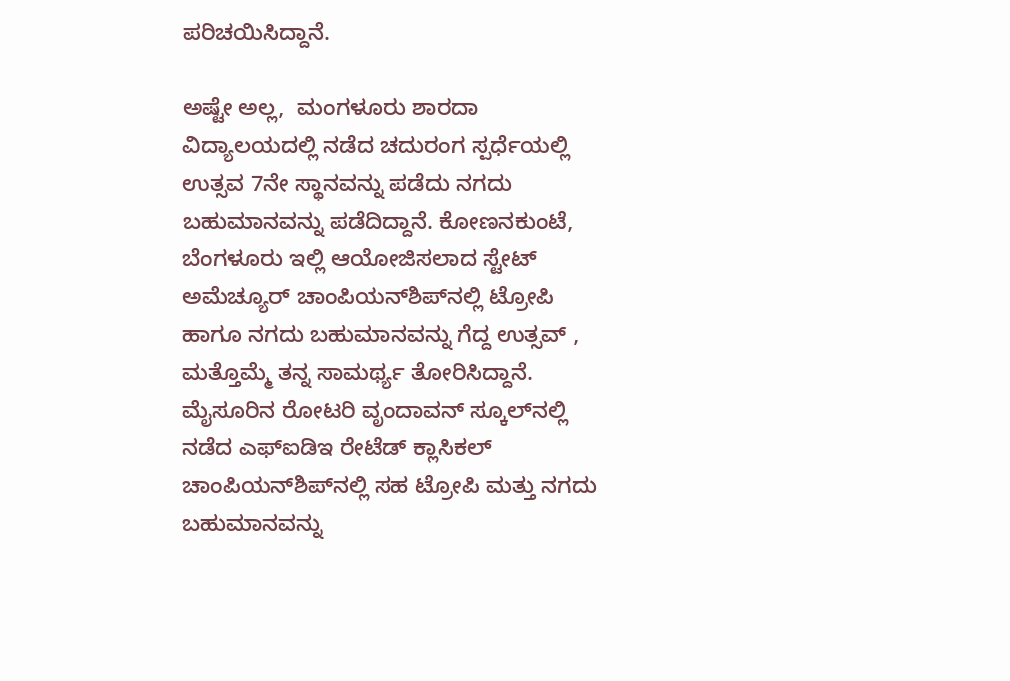ಪರಿಚಯಿಸಿದ್ದಾನೆ.

ಅಷ್ಟೇ ಅಲ್ಲ,  ಮಂಗಳೂರು ಶಾರದಾ ವಿದ್ಯಾಲಯದಲ್ಲಿ ನಡೆದ ಚದುರಂಗ ಸ್ಪರ್ಧೆಯಲ್ಲಿ ಉತ್ಸವ 7ನೇ ಸ್ಥಾನವನ್ನು ಪಡೆದು ನಗದು ಬಹುಮಾನವನ್ನು ಪಡೆದಿದ್ದಾನೆ. ಕೋಣನಕುಂಟೆ, ಬೆಂಗಳೂರು ಇಲ್ಲಿ ಆಯೋಜಿಸಲಾದ ಸ್ಟೇಟ್ ಅಮೆಚ್ಯೂರ್ ಚಾಂಪಿಯನ್‌ಶಿಪ್‌ನಲ್ಲಿ ಟ್ರೋಪಿ ಹಾಗೂ ನಗದು ಬಹುಮಾನವನ್ನು ಗೆದ್ದ ಉತ್ಸವ್ , ಮತ್ತೊಮ್ಮೆ ತನ್ನ ಸಾಮರ್ಥ್ಯ ತೋರಿಸಿದ್ದಾನೆ. ಮೈಸೂರಿನ ರೋಟರಿ ವೃಂದಾವನ್ ಸ್ಕೂಲ್‌ನಲ್ಲಿ ನಡೆದ ಎಫ್‌ಐಡಿಇ ರೇಟೆಡ್ ಕ್ಲಾಸಿಕಲ್ ಚಾಂಪಿಯನ್‌ಶಿಪ್‌ನಲ್ಲಿ ಸಹ ಟ್ರೋಪಿ ಮತ್ತು ನಗದು ಬಹುಮಾನವನ್ನು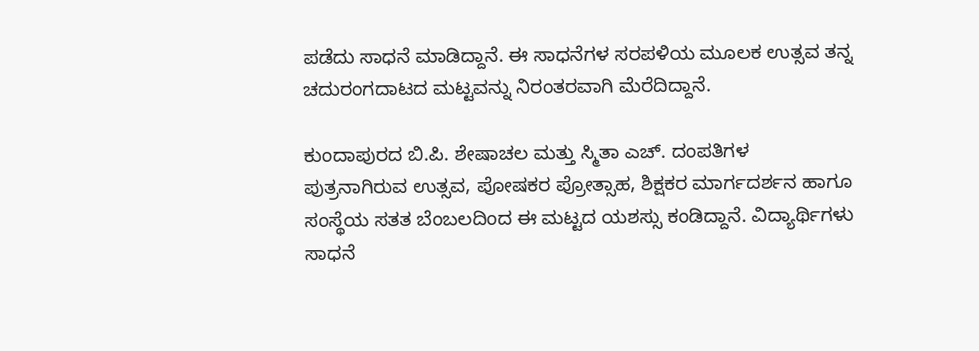ಪಡೆದು ಸಾಧನೆ ಮಾಡಿದ್ದಾನೆ. ಈ ಸಾಧನೆಗಳ ಸರಪಳಿಯ ಮೂಲಕ ಉತ್ಸವ ತನ್ನ ಚದುರಂಗದಾಟದ ಮಟ್ಟವನ್ನು ನಿರಂತರವಾಗಿ ಮೆರೆದಿದ್ದಾನೆ.

ಕುಂದಾಪುರದ ಬಿ.ಪಿ. ಶೇಷಾಚಲ ಮತ್ತು ಸ್ಮಿತಾ ಎಚ್. ದಂಪತಿಗಳ ಪುತ್ರನಾಗಿರುವ ಉತ್ಸವ, ಪೋಷಕರ ಪ್ರೋತ್ಸಾಹ, ಶಿಕ್ಷಕರ ಮಾರ್ಗದರ್ಶನ ಹಾಗೂ ಸಂಸ್ಥೆಯ ಸತತ ಬೆಂಬಲದಿಂದ ಈ ಮಟ್ಟದ ಯಶಸ್ಸು ಕಂಡಿದ್ದಾನೆ. ವಿದ್ಯಾರ್ಥಿಗಳು ಸಾಧನೆ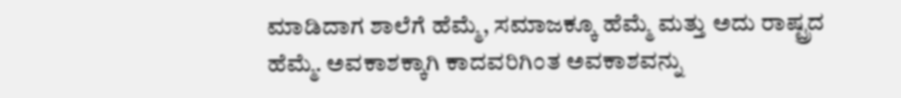ಮಾಡಿದಾಗ ಶಾಲೆಗೆ ಹೆಮ್ಮೆ, ಸಮಾಜಕ್ಕೂ ಹೆಮ್ಮೆ ಮತ್ತು ಅದು ರಾಷ್ಟ್ರದ ಹೆಮ್ಮೆ. ಅವಕಾಶಕ್ಕಾಗಿ ಕಾದವರಿಗಿಂತ ಅವಕಾಶವನ್ನು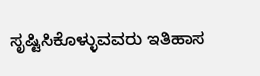ಸೃಷ್ಟಿಸಿಕೊಳ್ಳುವವರು ಇತಿಹಾಸ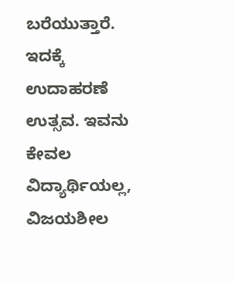ಬರೆಯುತ್ತಾರೆ. ಇದಕ್ಕೆ ಉದಾಹರಣೆ ಉತ್ಸವ. ಇವನು ಕೇವಲ ವಿದ್ಯಾರ್ಥಿಯಲ್ಲ, ವಿಜಯಶೀಲ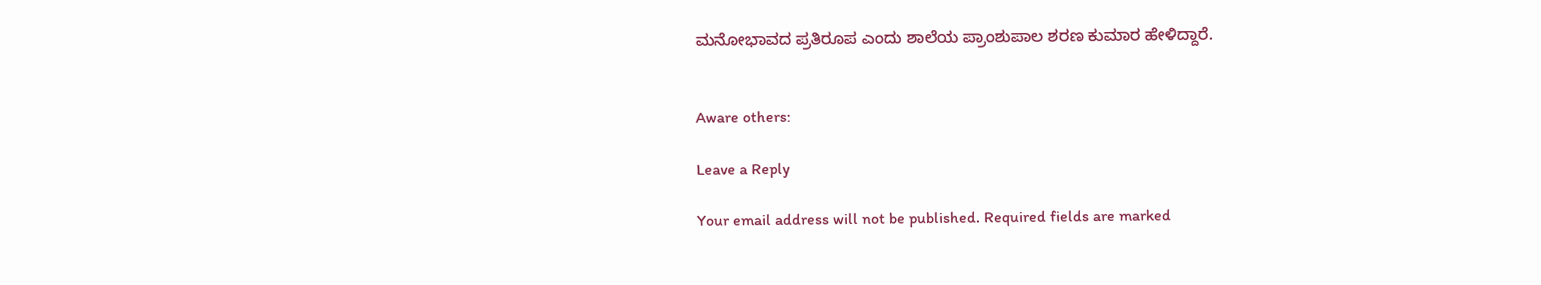ಮನೋಭಾವದ ಪ್ರತಿರೂಪ ಎಂದು ಶಾಲೆಯ ಪ್ರಾಂಶುಪಾಲ ಶರಣ ಕುಮಾರ ಹೇಳಿದ್ದಾರೆ.


Aware others:

Leave a Reply

Your email address will not be published. Required fields are marked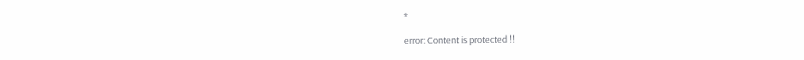*

error: Content is protected !!